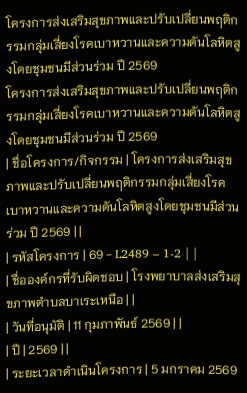โครงการส่งเสริมสุขภาพและปรับเปลี่ยนพฤติกรรมกลุ่มเสี่ยงโรคเบาหวานและความดันโลหิตสูงโดยชุมชนมีส่วนร่วม ปี 2569
โครงการส่งเสริมสุขภาพและปรับเปลี่ยนพฤติกรรมกลุ่มเสี่ยงโรคเบาหวานและความดันโลหิตสูงโดยชุมชนมีส่วนร่วม ปี 2569
| ชื่อโครงการ/กิจกรรม | โครงการส่งเสริมสุขภาพและปรับเปลี่ยนพฤติกรรมกลุ่มเสี่ยงโรคเบาหวานและความดันโลหิตสูงโดยชุมชนมีส่วนร่วม ปี 2569 | |
| รหัสโครงการ | 69 - L2489 – 1-2 | |
| ชื่อองค์กรที่รับผิดชอบ | โรงพยาบาลส่งเสริมสุขภาพตำบลบาเระเหนือ | |
| วันที่อนุมัติ | 11 กุมภาพันธ์ 2569 | |
| ปี | 2569 | |
| ระยะเวลาดำเนินโครงการ | 5 มกราคม 2569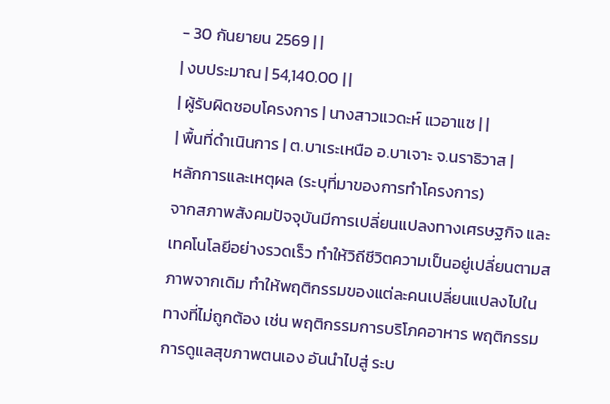- 30 กันยายน 2569 | |
| งบประมาณ | 54,140.00 | |
| ผู้รับผิดชอบโครงการ | นางสาวแวดะห์ แวอาแซ | |
| พื้นที่ดำเนินการ | ต.บาเระเหนือ อ.บาเจาะ จ.นราธิวาส |
หลักการและเหตุผล (ระบุที่มาของการทำโครงการ)
จากสภาพสังคมปัจจุบันมีการเปลี่ยนแปลงทางเศรษฐกิจ และเทคโนโลยีอย่างรวดเร็ว ทำให้วิถีชีวิตความเป็นอยู่เปลี่ยนตามสภาพจากเดิม ทำให้พฤติกรรมของแต่ละคนเปลี่ยนแปลงไปในทางที่ไม่ถูกต้อง เช่น พฤติกรรมการบริโภคอาหาร พฤติกรรมการดูแลสุขภาพตนเอง อันนำไปสู่ ระบ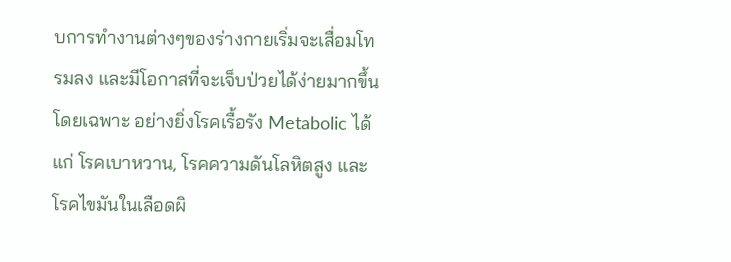บการทำงานต่างๆของร่างกายเริ่มจะเสื่อมโทรมลง และมีโอกาสที่จะเจ็บป่วยได้ง่ายมากขึ้น โดยเฉพาะ อย่างยิ่งโรคเรื้อรัง Metabolic ได้แก่ โรคเบาหวาน, โรคความดันโลหิตสูง และโรคไขมันในเลือดผิ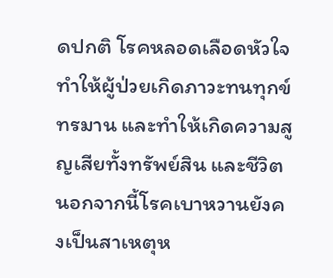ดปกติ โรคหลอดเลือดหัวใจ ทำให้ผู้ป่วยเกิดภาวะทนทุกข์ทรมาน และทำให้เกิดความสูญเสียทั้งทรัพย์สิน และชีวิต นอกจากนี้โรคเบาหวานยังคงเป็นสาเหตุห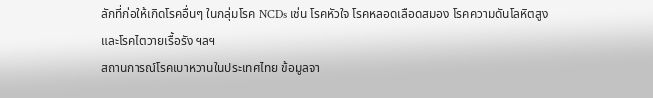ลักที่ก่อให้เกิดโรคอื่นๆ ในกลุ่มโรค NCDs เช่น โรคหัวใจ โรคหลอดเลือดสมอง โรคความดันโลหิตสูง และโรคไตวายเรื้อรัง ฯลฯ
สถานการณ์โรคเบาหวานในประเทศไทย ข้อมูลจา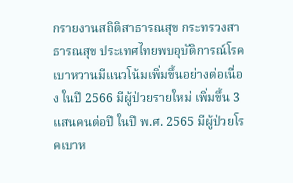กรายงานสถิติสาธารณสุข กระทรวงสาธารณสุข ประเทศไทยพบอุบัติการณ์โรคเบาหวานมีแนวโน้มเพิ่มขึ้นอย่างต่อเนื่อง ในปี 2566 มีผู้ป่วยรายใหม่ เพิ่มขึ้น 3 แสนคนต่อปี ในปี พ.ศ. 2565 มีผู้ป่วยโรคเบาห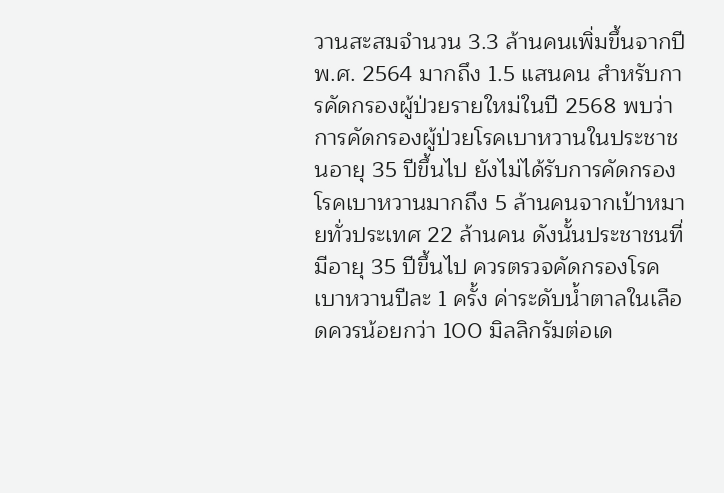วานสะสมจำนวน 3.3 ล้านคนเพิ่มขึ้นจากปี พ.ศ. 2564 มากถึง 1.5 แสนคน สำหรับการคัดกรองผู้ป่วยรายใหม่ในปี 2568 พบว่า การคัดกรองผู้ป่วยโรคเบาหวานในประชาชนอายุ 35 ปีขึ้นไป ยังไม่ได้รับการคัดกรองโรคเบาหวานมากถึง 5 ล้านคนจากเป้าหมายทั่วประเทศ 22 ล้านคน ดังนั้นประชาชนที่มีอายุ 35 ปีขึ้นไป ควรตรวจคัดกรองโรคเบาหวานปีละ 1 ครั้ง ค่าระดับน้ำตาลในเลือดควรน้อยกว่า 100 มิลลิกรัมต่อเด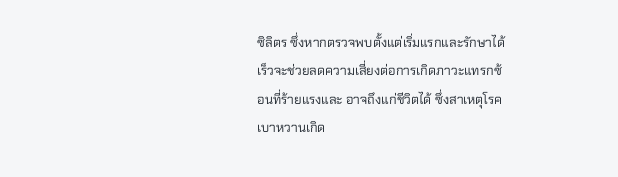ซิลิตร ซึ่งหากตรวจพบตั้งแต่เริ่มแรกและรักษาได้เร็วจะช่วยลดความเสี่ยงต่อการเกิดภาวะแทรกซ้อนที่ร้ายแรงและ อาจถึงแก่ชีวิตได้ ซึ่งสาเหตุโรคเบาหวานเกิด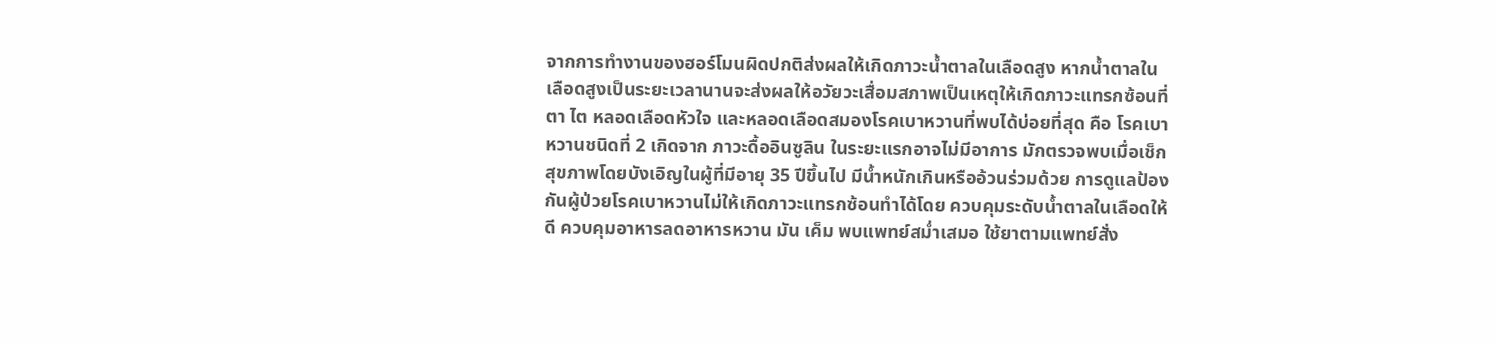จากการทํางานของฮอร์โมนผิดปกติส่งผลให้เกิดภาวะนํ้าตาลในเลือดสูง หากน้ำตาลในเลือดสูงเป็นระยะเวลานานจะส่งผลให้อวัยวะเสื่อมสภาพเป็นเหตุให้เกิดภาวะแทรกซ้อนที่ตา ไต หลอดเลือดหัวใจ และหลอดเลือดสมองโรคเบาหวานที่พบได้บ่อยที่สุด คือ โรคเบาหวานชนิดที่ 2 เกิดจาก ภาวะดื้ออินซูลิน ในระยะแรกอาจไม่มีอาการ มักตรวจพบเมื่อเช็กสุขภาพโดยบังเอิญในผู้ที่มีอายุ 35 ปีขึ้นไป มีน้ำหนักเกินหรืออ้วนร่วมด้วย การดูแลป้องกันผู้ป่วยโรคเบาหวานไม่ให้เกิดภาวะแทรกซ้อนทำได้โดย ควบคุมระดับน้ำตาลในเลือดให้ดี ควบคุมอาหารลดอาหารหวาน มัน เค็ม พบแพทย์สม่ำเสมอ ใช้ยาตามแพทย์สั่ง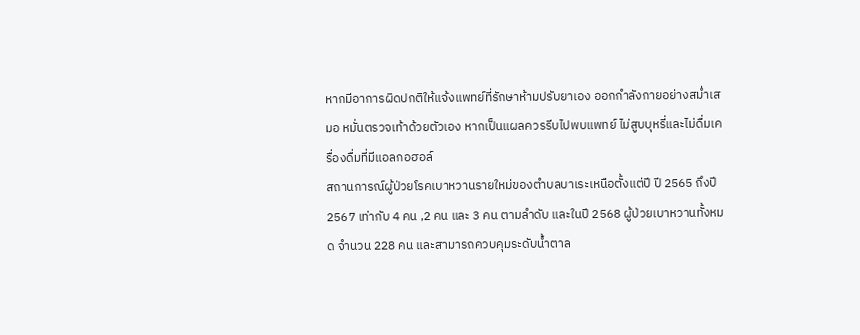หากมีอาการผิดปกติให้แจ้งแพทย์ที่รักษาห้ามปรับยาเอง ออกกำลังกายอย่างสม่ำเสมอ หมั่นตรวจเท้าด้วยตัวเอง หากเป็นแผลควรรีบไปพบแพทย์ ไม่สูบบุหรี่และไม่ดื่มเครื่องดื่มที่มีแอลกอฮอล์
สถานการณ์ผู้ป่วยโรคเบาหวานรายใหม่ของตำบลบาเระเหนือตั้งแต่ปี ปี 2565 ถึงปี 2567 เท่ากับ 4 คน ,2 คน และ 3 คน ตามลำดับ และในปี 2568 ผู้ป่วยเบาหวานทั้งหมด จำนวน 228 คน และสามารถควบคุมระดับน้ำตาล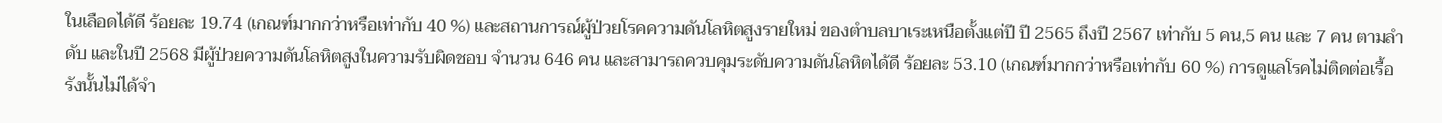ในเลือดได้ดี ร้อยละ 19.74 (เกณฑ์มากกว่าหรือเท่ากับ 40 %) และสถานการณ์ผู้ป่วยโรคความดันโลหิตสูงรายใหม่ ของตำบลบาเระเหนือตั้งแต่ปี ปี 2565 ถึงปี 2567 เท่ากับ 5 คน,5 คน และ 7 คน ตามลำดับ และในปี 2568 มีผู้ป่วยความดันโลหิตสูงในความรับผิดชอบ จำนวน 646 คน และสามารถควบคุมระดับความดันโลหิตได้ดี ร้อยละ 53.10 (เกณฑ์มากกว่าหรือเท่ากับ 60 %) การดูแลโรคไม่ติดต่อเรื้อรังนั้นไม่ได้จำ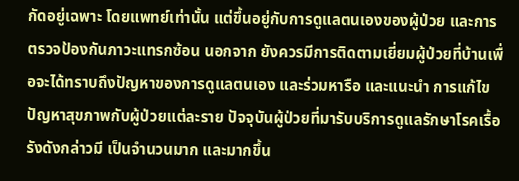กัดอยู่เฉพาะ โดยแพทย์เท่านั้น แต่ขึ้นอยู่กับการดูแลตนเองของผู้ป่วย และการตรวจป้องกันภาวะแทรกซ้อน นอกจาก ยังควรมีการติดตามเยี่ยมผู้ป่วยที่บ้านเพื่อจะได้ทราบถึงปัญหาของการดูแลตนเอง และร่วมหารือ และแนะนำ การแก้ไขปัญหาสุขภาพกับผู้ป่วยแต่ละราย ปัจจุบันผู้ป่วยที่มารับบริการดูแลรักษาโรคเรื้อรังดังกล่าวมี เป็นจำนวนมาก และมากขึ้น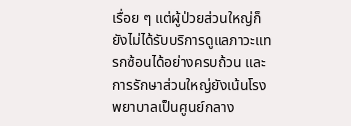เรื่อย ๆ แต่ผู้ป่วยส่วนใหญ่ก็ยังไม่ได้รับบริการดูแลภาวะแทรกซ้อนได้อย่างครบถ้วน และการรักษาส่วนใหญ่ยังเน้นโรงพยาบาลเป็นศูนย์กลาง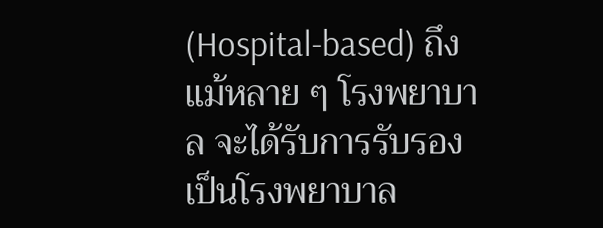(Hospital-based) ถึงแม้หลาย ๆ โรงพยาบาล จะได้รับการรับรองเป็นโรงพยาบาล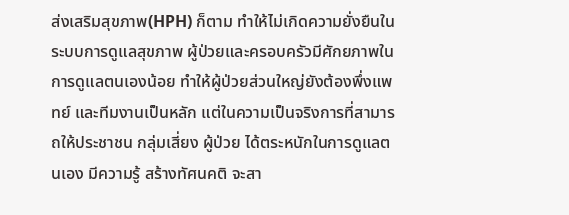ส่งเสริมสุขภาพ(HPH) ก็ตาม ทำให้ไม่เกิดความยั่งยืนในระบบการดูแลสุขภาพ ผู้ป่วยและครอบครัวมีศักยภาพในการดูแลตนเองน้อย ทำให้ผู้ป่วยส่วนใหญ่ยังต้องพึ่งแพทย์ และทีมงานเป็นหลัก แต่ในความเป็นจริงการที่สามารถให้ประชาชน กลุ่มเสี่ยง ผู้ป่วย ได้ตระหนักในการดูแลตนเอง มีความรู้ สร้างทัศนคติ จะสา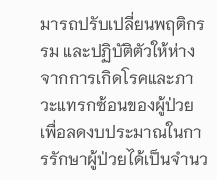มารถปรับเปลี่ยนพฤติกรรม และปฏิบัติตัวให้ห่างจากการเกิดโรคและภาวะแทรกซ้อนของผู้ป่วย เพื่อลดงบประมาณในการรักษาผู้ป่วยได้เป็นจำนว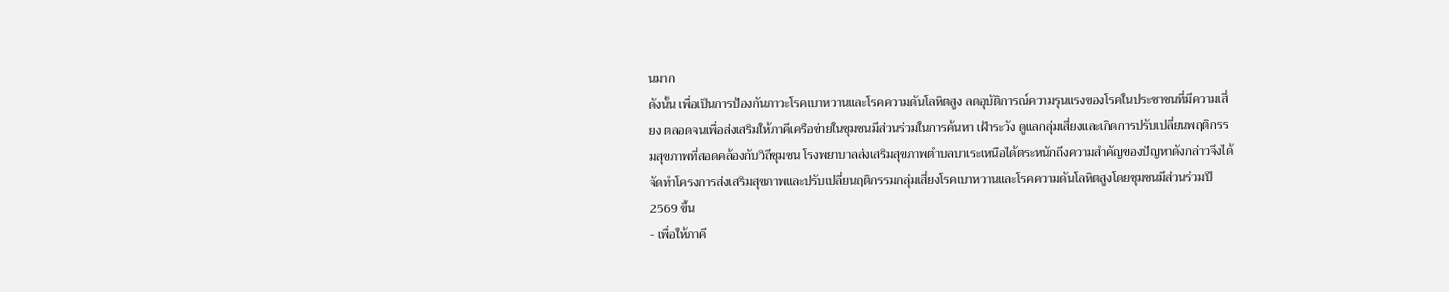นมาก
ดังนั้น เพื่อเป็นการป้องกันภาวะโรคเบาหวานและโรคความดันโลหิตสูง ลดอุบัติการณ์ความรุนแรงของโรคในประชาชนที่มีความเสี่ยง ตลอดจนเพื่อส่งเสริมให้ภาคีเครือข่ายในชุมชนมีส่วนร่วมในการค้นหา เฝ้าระวัง ดูแลกลุ่มเสี่ยงและเกิดการปรับเปลี่ยนพฤติกรรมสุขภาพที่สอดคล้องกับวิถีชุมชน โรงพยาบาลส่งเสริมสุขภาพตำบลบาเระเหนือได้ตระหนักถึงความสำคัญของปัญหาดังกล่าวจึงได้จัดทำโครงการส่งเสริมสุขภาพและปรับเปลี่ยนฤติกรรมกลุ่มเสี่ยงโรคเบาหวานและโรคความดันโลหิตสูงโดยชุมชนมีส่วนร่วมปี 2569 ขึ้น
- เพื่อให้ภาคี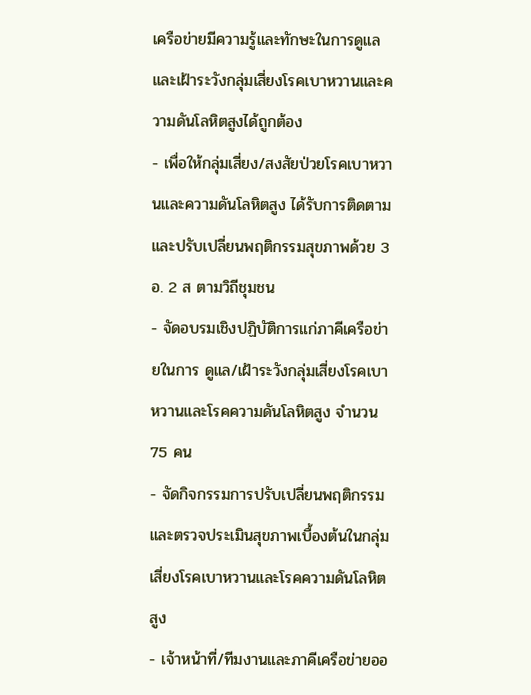เครือข่ายมีความรู้และทักษะในการดูแลและเฝ้าระวังกลุ่มเสี่ยงโรคเบาหวานและความดันโลหิตสูงได้ถูกต้อง
- เพื่อให้กลุ่มเสี่ยง/สงสัยป่วยโรคเบาหวานและความดันโลหิตสูง ได้รับการติดตามและปรับเปลี่ยนพฤติกรรมสุขภาพด้วย 3 อ. 2 ส ตามวิถีชุมชน
- จัดอบรมเชิงปฏิบัติการแก่ภาคีเครือข่ายในการ ดูแล/เฝ้าระวังกลุ่มเสี่ยงโรคเบาหวานและโรคความดันโลหิตสูง จำนวน 75 คน
- จัดกิจกรรมการปรับเปลี่ยนพฤติกรรมและตรวจประเมินสุขภาพเบื้องต้นในกลุ่มเสี่ยงโรคเบาหวานและโรคความดันโลหิตสูง
- เจ้าหน้าที่/ทีมงานและภาคีเครือข่ายออ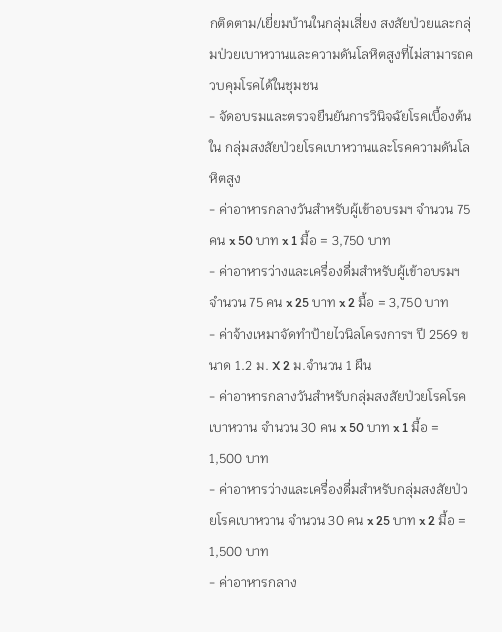กติดตาม/เยี่ยมบ้านในกลุ่มเสี่ยง สงสัยป่วยและกลุ่มป่วยเบาหวานและความดันโลหิตสูงที่ไม่สามารถควบคุมโรคได้ในชุมชน
- จัดอบรมและตรวจยืนยันการวินิจฉัยโรคเบื้องต้นใน กลุ่มสงสัยป่วยโรคเบาหวานและโรคความดันโลหิตสูง
- ค่าอาหารกลางวันสำหรับผู้เข้าอบรมฯ จำนวน 75 คน x 50 บาท x 1 มื้อ = 3,750 บาท
- ค่าอาหารว่างและเครื่องดื่มสำหรับผู้เข้าอบรมฯ จำนวน 75 คน x 25 บาท x 2 มื้อ = 3,750 บาท
- ค่าจ้างเหมาจัดทำป้ายไวนิลโครงการฯ ปี 2569 ขนาด 1.2 ม. X 2 ม.จำนวน 1 ผืน
- ค่าอาหารกลางวันสำหรับกลุ่มสงสัยป่วยโรคโรคเบาหวาน จำนวน 30 คน x 50 บาท x 1 มื้อ = 1,500 บาท
- ค่าอาหารว่างและเครื่องดื่มสำหรับกลุ่มสงสัยป่วยโรคเบาหวาน จำนวน 30 คน x 25 บาท x 2 มื้อ = 1,500 บาท
- ค่าอาหารกลาง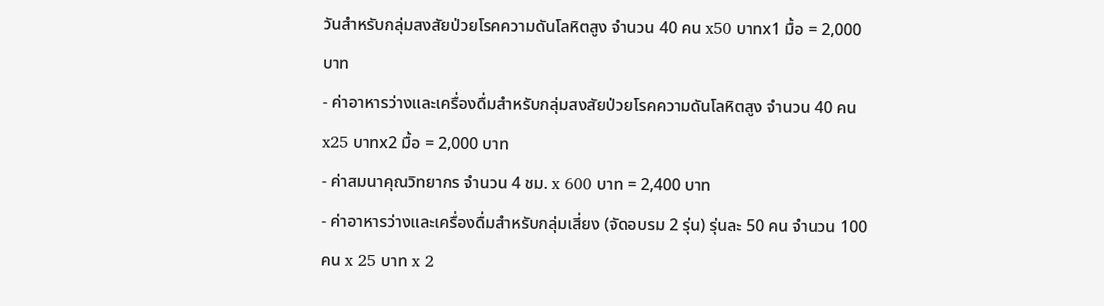วันสำหรับกลุ่มสงสัยป่วยโรคความดันโลหิตสูง จำนวน 40 คน x50 บาทx1 มื้อ = 2,000 บาท
- ค่าอาหารว่างและเครื่องดื่มสำหรับกลุ่มสงสัยป่วยโรคความดันโลหิตสูง จำนวน 40 คน x25 บาทx2 มื้อ = 2,000 บาท
- ค่าสมนาคุณวิทยากร จำนวน 4 ชม. x 600 บาท = 2,400 บาท
- ค่าอาหารว่างและเครื่องดื่มสำหรับกลุ่มเสี่ยง (จัดอบรม 2 รุ่น) รุ่นละ 50 คน จำนวน 100 คน x 25 บาท x 2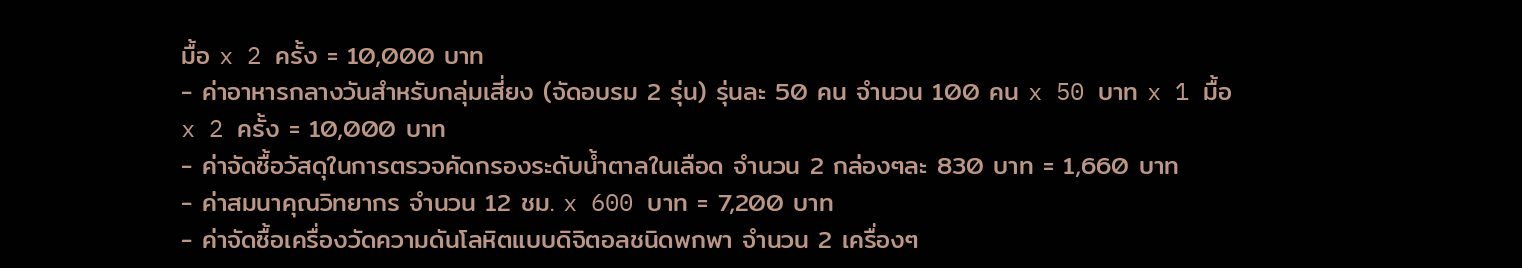มื้อ x 2 ครั้ง = 10,000 บาท
- ค่าอาหารกลางวันสำหรับกลุ่มเสี่ยง (จัดอบรม 2 รุ่น) รุ่นละ 50 คน จำนวน 100 คน x 50 บาท x 1 มื้อ x 2 ครั้ง = 10,000 บาท
- ค่าจัดซื้อวัสดุในการตรวจคัดกรองระดับน้ำตาลในเลือด จำนวน 2 กล่องๆละ 830 บาท = 1,660 บาท
- ค่าสมนาคุณวิทยากร จำนวน 12 ชม. x 600 บาท = 7,200 บาท
- ค่าจัดซื้อเครื่องวัดความดันโลหิตแบบดิจิตอลชนิดพกพา จำนวน 2 เครื่องๆ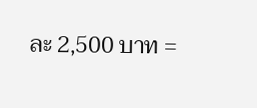ละ 2,500 บาท =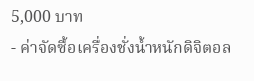5,000 บาท
- ค่าจัดซื้อเครื่องชั่งน้ำหนักดิจิตอล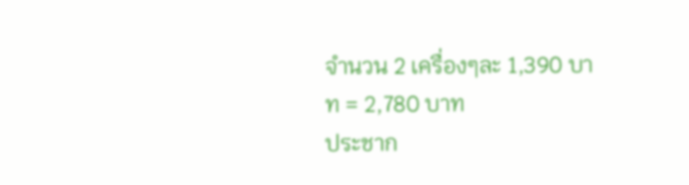จำนวน 2 เครื่องๆละ 1,390 บาท = 2,780 บาท
ประชาก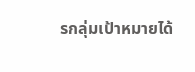รกลุ่มเป้าหมายได้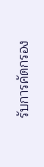รับการคัดกรอง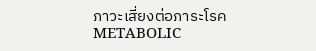ภาวะเสี่ยงต่อภาระโรค METABOLIC